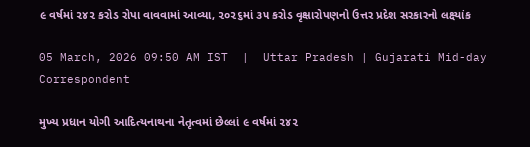૯ વર્ષમાં ૨૪૨ કરોડ રોપા વાવવામાં આવ્યા, ૨૦૨૬માં ૩૫ કરોડ વૃક્ષારોપણનો ઉત્તર પ્રદેશ સરકારનો લક્ષ્યાંક

05 March, 2026 09:50 AM IST  |  Uttar Pradesh | Gujarati Mid-day Correspondent

મુખ્ય પ્રધાન યોગી આદિત્યનાથના નેતૃત્વમાં છેલ્લાં ૯ વર્ષમાં ૨૪૨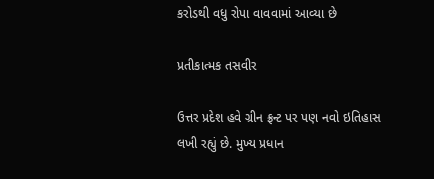કરોડથી વધુ રોપા વાવવામાં આવ્યા છે

પ્રતીકાત્મક તસવીર

ઉત્તર પ્રદેશ હવે ગ્રીન ફ્રન્ટ પર પણ નવો ઇતિહાસ લખી રહ્યું છે. મુખ્ય પ્રધાન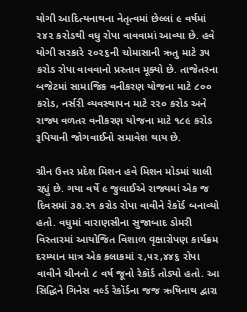યોગી આદિત્યનાથના નેતૃત્વમાં છેલ્લાં ૯ વર્ષમાં ૨૪૨ કરોડથી વધુ રોપા વાવવામાં આવ્યા છે. હવે યોગી સરકારે ૨૦૨૬ની ચોમાસાની ઋતુ માટે ૩૫ કરોડ રોપા વાવવાનો પ્રસ્તાવ મૂક્યો છે. તાજેતરના બજેટમાં સામાજિક વનીકરણ યોજના માટે ૮૦૦ કરોડ, નર્સરી વ્યવસ્થાપન માટે ૨૨૦ કરોડ અને રાજ્ય વળતર વનીકરણ યોજના માટે ૧૮૯ કરોડ રૂપિયાની જોગવાઈનો સમાવેશ થાય છે.

ગ્રીન ઉત્તર પ્રદેશ મિશન હવે મિશન મોડમાં ચાલી રહ્યું છે. ગયા વર્ષે ૯ જુલાઈએ રાજ્યમાં એક જ દિવસમાં ૩૭.૨૧ કરોડ રોપા વાવીને રેકૉર્ડ બનાવ્યો હતો. વધુમાં વારાણસીના સુજાબાદ ડોમરી વિસ્તારમાં આયોજિત વિશાળ વૃક્ષારોપણ કાર્યક્રમ દરમ્યાન માત્ર એક કલાકમાં ૨,૫૨,૪૪૬ રોપા વાવીને ચીનનો ૮ વર્ષ જૂનો રેકૉર્ડ તોડ્યો હતો. આ સિદ્ધિને ગિનેસ વર્લ્ડ રેકૉર્ડના જજ ઋષિનાથ દ્વારા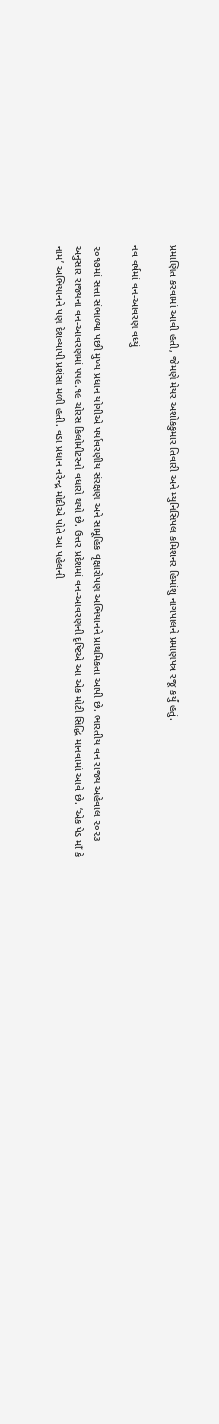પ્રમાણિત કરવામાં આવી હતી, જેમણે મેયર અશોકકુમાર તિવારી અને મ્યુનિસિપલ કમિશનર હિમાંશુ નાગપાલને પ્રમાણપત્ર રજૂ કર્યું હતું.

નવ વર્ષમાં વન-આવરણ વધ્યું

૨૦૧૭માં સત્તા સંભાળ્યા પછી મુખ્ય પ્રધાન યોગીએ પર્યાવરણીય સંરક્ષણ અને સામૂહિક વૃક્ષારોપણ અભિયાનને પ્રાથમિકતા આપી છે. ભારતીય વન રાજ્ય અહેવાલ ૨૦૨૩ અનુસાર રાજ્યના વન-આવરણમાં ૫૫૯.૧૯ ચોરસ કિલોમીટરનો વધારો થયો છે. ઉત્તર પ્રદેશમાં વન-આવરણની દૃષ્ટિએ આ એક મોટી સિદ્ધિ માનવામાં આવે છે. ‘એક પેડ માઁ કે નામ’ અભિયાનને પણ દેશવ્યાપી પ્રશંસા મળી હતી. વડા પ્રધાન નરેન્દ્ર મોદીએ પોતે આ પહેલની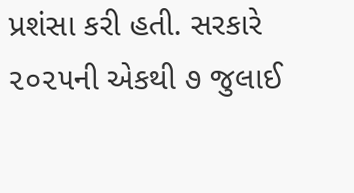પ્રશંસા કરી હતી. સરકારે ૨૦૨૫ની એકથી ૭ જુલાઈ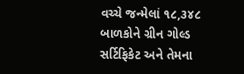વચ્ચે જન્મેલાં ૧૮,૩૪૮ બાળકોને ગ્રીન ગોલ્ડ સર્ટિફિકેટ અને તેમના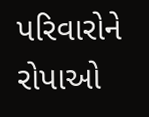પરિવારોને રોપાઓ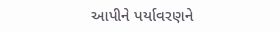આપીને પર્યાવરણને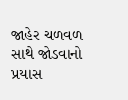જાહેર ચળવળ સાથે જોડવાનો પ્રયાસ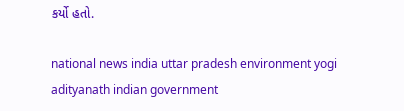કર્યો હતો.

national news india uttar pradesh environment yogi adityanath indian government